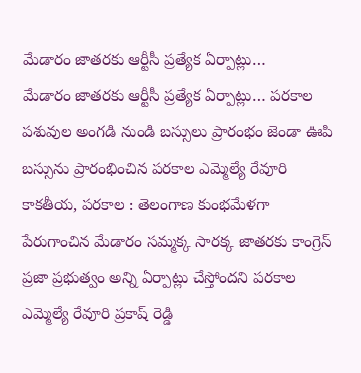మేడారం జాతరకు ఆర్టీసీ ప్రత్యేక ఏర్పాట్లు…
మేడారం జాతరకు ఆర్టీసీ ప్రత్యేక ఏర్పాట్లు… పరకాల పశువుల అంగడి నుండి బస్సులు ప్రారంభం జెండా ఊపి బస్సును ప్రారంభించిన పరకాల ఎమ్మెల్యే రేవూరి కాకతీయ, పరకాల : తెలంగాణ కుంభమేళగా పేరుగాంచిన మేడారం సమ్మక్క సారక్క జాతరకు కాంగ్రెస్ ప్రజా ప్రభుత్వం అన్ని ఏర్పాట్లు చేస్తోందని పరకాల ఎమ్మెల్యే రేవూరి ప్రకాష్ రెడ్డి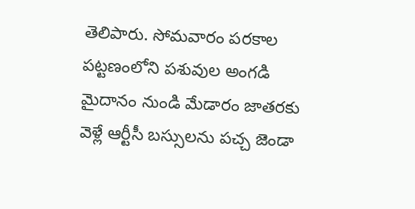తెలిపారు. సోమవారం పరకాల పట్టణంలోని పశువుల అంగడి మైదానం నుండి మేడారం జాతరకు వెళ్లే ఆర్టీసీ బస్సులను పచ్చ జెండా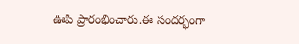ఊపి ప్రారంభించారు.ఈ సందర్భంగా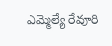ఎమ్మెల్యే రేవూరి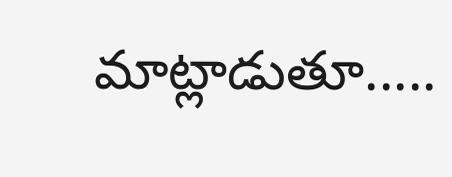మాట్లాడుతూ.....